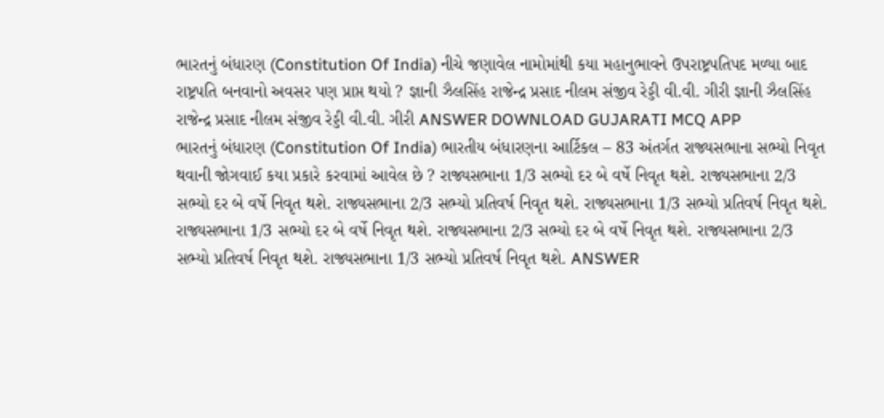ભારતનું બંધારણ (Constitution Of India) નીચે જણાવેલ નામોમાંથી કયા મહાનુભાવને ઉપરાષ્ટ્રપતિપદ મળ્યા બાદ રાષ્ટ્રપતિ બનવાનો અવસર પણ પ્રાપ્ત થયો ? જ્ઞાની ઝૈલસિંહ રાજેન્દ્ર પ્રસાદ નીલમ સંજીવ રેડ્ડી વી.વી. ગીરી જ્ઞાની ઝૈલસિંહ રાજેન્દ્ર પ્રસાદ નીલમ સંજીવ રેડ્ડી વી.વી. ગીરી ANSWER DOWNLOAD GUJARATI MCQ APP
ભારતનું બંધારણ (Constitution Of India) ભારતીય બંધારણના આર્ટિકલ – 83 અંતર્ગત રાજ્યસભાના સભ્યો નિવૃત થવાની જોગવાઈ કયા પ્રકારે કરવામાં આવેલ છે ? રાજ્યસભાના 1/3 સભ્યો દર બે વર્ષે નિવૃત થશે. રાજ્યસભાના 2/3 સભ્યો દર બે વર્ષે નિવૃત થશે. રાજ્યસભાના 2/3 સભ્યો પ્રતિવર્ષ નિવૃત થશે. રાજ્યસભાના 1/3 સભ્યો પ્રતિવર્ષ નિવૃત થશે. રાજ્યસભાના 1/3 સભ્યો દર બે વર્ષે નિવૃત થશે. રાજ્યસભાના 2/3 સભ્યો દર બે વર્ષે નિવૃત થશે. રાજ્યસભાના 2/3 સભ્યો પ્રતિવર્ષ નિવૃત થશે. રાજ્યસભાના 1/3 સભ્યો પ્રતિવર્ષ નિવૃત થશે. ANSWER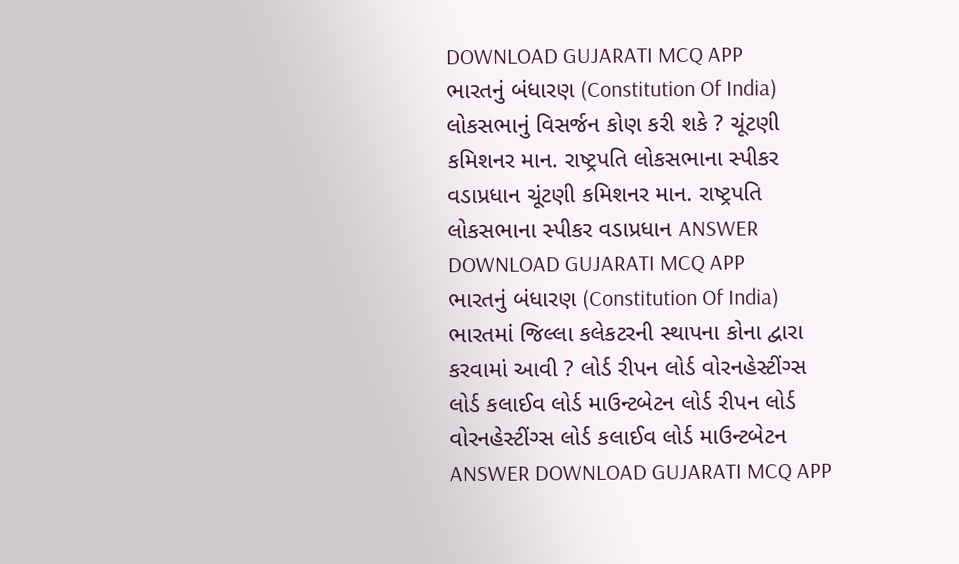DOWNLOAD GUJARATI MCQ APP
ભારતનું બંધારણ (Constitution Of India) લોકસભાનું વિસર્જન કોણ કરી શકે ? ચૂંટણી કમિશનર માન. રાષ્ટ્રપતિ લોકસભાના સ્પીકર વડાપ્રધાન ચૂંટણી કમિશનર માન. રાષ્ટ્રપતિ લોકસભાના સ્પીકર વડાપ્રધાન ANSWER DOWNLOAD GUJARATI MCQ APP
ભારતનું બંધારણ (Constitution Of India) ભારતમાં જિલ્લા કલેકટરની સ્થાપના કોના દ્વારા કરવામાં આવી ? લોર્ડ રીપન લોર્ડ વોરનહેસ્ટીંગ્સ લોર્ડ કલાઈવ લોર્ડ માઉન્ટબેટન લોર્ડ રીપન લોર્ડ વોરનહેસ્ટીંગ્સ લોર્ડ કલાઈવ લોર્ડ માઉન્ટબેટન ANSWER DOWNLOAD GUJARATI MCQ APP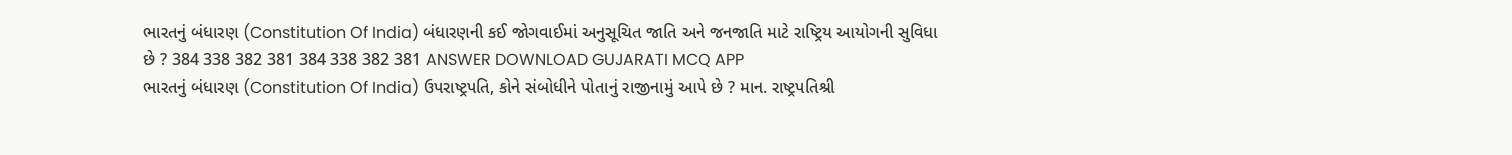ભારતનું બંધારણ (Constitution Of India) બંધારણની કઈ જોગવાઈમાં અનુસૂચિત જાતિ અને જનજાતિ માટે રાષ્ટ્રિય આયોગની સુવિધા છે ? 384 338 382 381 384 338 382 381 ANSWER DOWNLOAD GUJARATI MCQ APP
ભારતનું બંધારણ (Constitution Of India) ઉપરાષ્ટ્રપતિ, કોને સંબોધીને પોતાનું રાજીનામું આપે છે ? માન. રાષ્ટ્રપતિશ્રી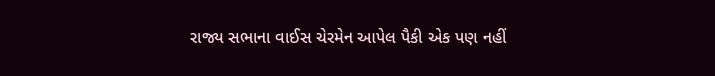રાજ્ય સભાના વાઈસ ચેરમેન આપેલ પૈકી એક પણ નહીં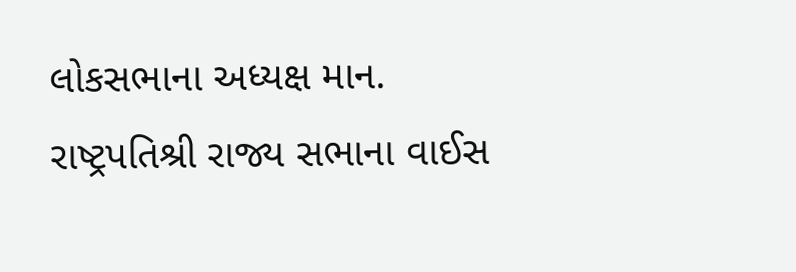લોકસભાના અધ્યક્ષ માન. રાષ્ટ્રપતિશ્રી રાજ્ય સભાના વાઈસ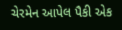ચેરમેન આપેલ પૈકી એક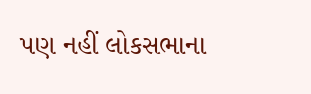પણ નહીં લોકસભાના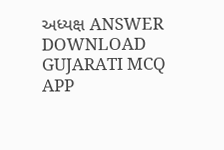અધ્યક્ષ ANSWER DOWNLOAD GUJARATI MCQ APP